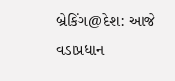બ્રેકિંગ@દેશ: આજે વડાપ્રધાન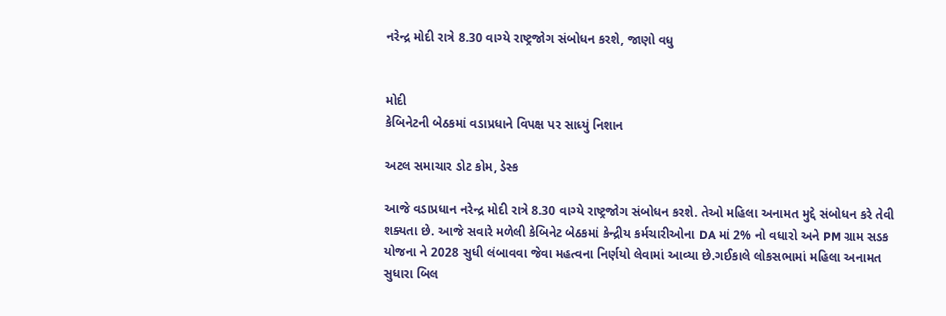નરેન્દ્ર મોદી રાત્રે 8.30 વાગ્યે રાષ્ટ્રજોગ સંબોધન કરશે, જાણો વધુ


મોદી
કેબિનેટની બેઠકમાં વડાપ્રધાને વિપક્ષ પર સાધ્યું નિશાન

અટલ સમાચાર ડોટ કોમ, ડેસ્ક

આજે વડાપ્રધાન નરેન્દ્ર મોદી રાત્રે 8.30 વાગ્યે રાષ્ટ્રજોગ સંબોધન કરશે. તેઓ મહિલા અનામત મુદ્દે સંબોધન કરે તેવી શક્યતા છે. આજે સવારે મળેલી કેબિનેટ બેઠકમાં કેન્દ્રીય કર્મચારીઓના DA માં 2% નો વધારો અને PM ગ્રામ સડક યોજના ને 2028 સુધી લંબાવવા જેવા મહત્વના નિર્ણયો લેવામાં આવ્યા છે.ગઈકાલે લોકસભામાં મહિલા અનામત સુધારા બિલ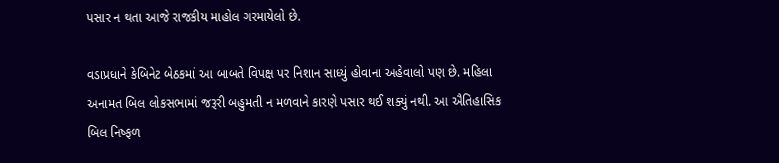પસાર ન થતા આજે રાજકીય માહોલ ગરમાયેલો છે.

વડાપ્રધાને કેબિનેટ બેઠકમાં આ બાબતે વિપક્ષ પર નિશાન સાધ્યું હોવાના અહેવાલો પણ છે. મહિલા અનામત બિલ લોકસભામાં જરૂરી બહુમતી ન મળવાને કારણે પસાર થઈ શક્યું નથી. આ ઐતિહાસિક બિલ નિષ્ફળ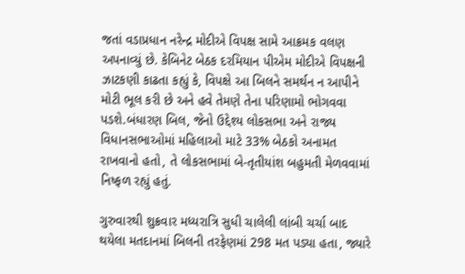જતાં વડાપ્રધાન નરેન્દ્ર મોદીએ વિપક્ષ સામે આક્રમક વલણ અપનાવ્યું છે. કેબિનેટ બેઠક દરમિયાન પીએમ મોદીએ વિપક્ષની ઝાટકણી કાઢતા કહ્યું કે, વિપક્ષે આ બિલને સમર્થન ન આપીને મોટી ભૂલ કરી છે અને હવે તેમણે તેના પરિણામો ભોગવવા પડશે.બંધારણ બિલ, જેનો ઉદ્દેશ્ય લોકસભા અને રાજ્ય વિધાનસભાઓમાં મહિલાઓ માટે 33% બેઠકો અનામત રાખવાનો હતો, તે લોકસભામાં બે-તૃતીયાંશ બહુમતી મેળવવામાં નિષ્ફળ રહ્યું હતું.

ગુરુવારથી શુક્રવાર મધ્યરાત્રિ સુધી ચાલેલી લાંબી ચર્ચા બાદ થયેલા મતદાનમાં બિલની તરફેણમાં 298 મત પડ્યા હતા, જ્યારે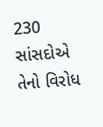230 સાંસદોએ તેનો વિરોધ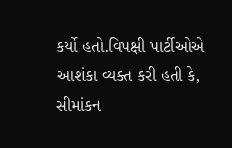કર્યો હતો.વિપક્ષી પાર્ટીઓએ આશંકા વ્યક્ત કરી હતી કે, સીમાંકન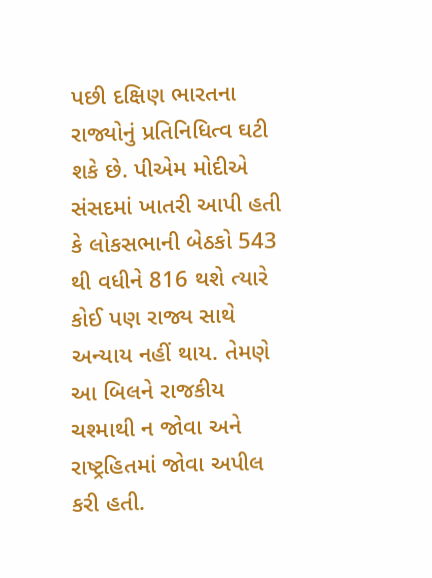પછી દક્ષિણ ભારતના રાજ્યોનું પ્રતિનિધિત્વ ઘટી શકે છે. પીએમ મોદીએ સંસદમાં ખાતરી આપી હતી કે લોકસભાની બેઠકો 543 થી વધીને 816 થશે ત્યારે કોઈ પણ રાજ્ય સાથે અન્યાય નહીં થાય. તેમણે આ બિલને રાજકીય ચશ્માથી ન જોવા અને રાષ્ટ્રહિતમાં જોવા અપીલ કરી હતી.